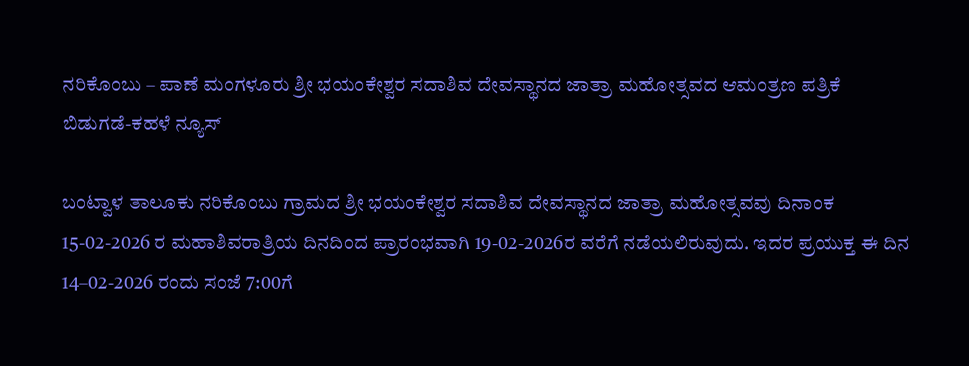ನರಿಕೊಂಬು – ಪಾಣೆ ಮಂಗಳೂರು ಶ್ರೀ ಭಯಂಕೇಶ್ವರ ಸದಾಶಿವ ದೇವಸ್ಥಾನದ ಜಾತ್ರಾ ಮಹೋತ್ಸವದ ಆಮಂತ್ರಣ ಪತ್ರಿಕೆ ಬಿಡುಗಡೆ-ಕಹಳೆ ನ್ಯೂಸ್

ಬಂಟ್ವಾಳ ತಾಲೂಕು ನರಿಕೊಂಬು ಗ್ರಾಮದ ಶ್ರೀ ಭಯಂಕೇಶ್ವರ ಸದಾಶಿವ ದೇವಸ್ಥಾನದ ಜಾತ್ರಾ ಮಹೋತ್ಸವವು ದಿನಾಂಕ 15-02-2026 ರ ಮಹಾಶಿವರಾತ್ರಿಯ ದಿನದಿಂದ ಪ್ರಾರಂಭವಾಗಿ 19-02-2026ರ ವರೆಗೆ ನಡೆಯಲಿರುವುದು. ಇದರ ಪ್ರಯುಕ್ತ ಈ ದಿನ 14–02-2026 ರಂದು ಸಂಜೆ 7:00ಗೆ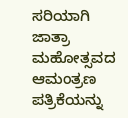ಸರಿಯಾಗಿ ಜಾತ್ರಾ ಮಹೋತ್ಸವದ ಆಮಂತ್ರಣ ಪತ್ರಿಕೆಯನ್ನು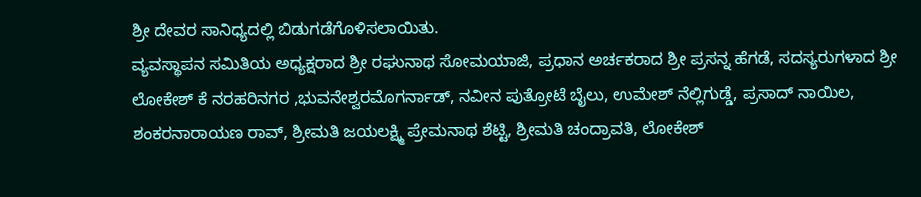ಶ್ರೀ ದೇವರ ಸಾನಿಧ್ಯದಲ್ಲಿ ಬಿಡುಗಡೆಗೊಳಿಸಲಾಯಿತು.
ವ್ಯವಸ್ಥಾಪನ ಸಮಿತಿಯ ಅಧ್ಯಕ್ಷರಾದ ಶ್ರೀ ರಘುನಾಥ ಸೋಮಯಾಜಿ, ಪ್ರಧಾನ ಅರ್ಚಕರಾದ ಶ್ರೀ ಪ್ರಸನ್ನ ಹೆಗಡೆ, ಸದಸ್ಯರುಗಳಾದ ಶ್ರೀ ಲೋಕೇಶ್ ಕೆ ನರಹರಿನಗರ ,ಭುವನೇಶ್ವರಮೊಗರ್ನಾಡ್, ನವೀನ ಪುತ್ರೋಟೆ ಬೈಲು, ಉಮೇಶ್ ನೆಲ್ಲಿಗುಡ್ಡೆ, ಪ್ರಸಾದ್ ನಾಯಿಲ, ಶಂಕರನಾರಾಯಣ ರಾವ್, ಶ್ರೀಮತಿ ಜಯಲಕ್ಷ್ಮಿ ಪ್ರೇಮನಾಥ ಶೆಟ್ಟಿ, ಶ್ರೀಮತಿ ಚಂದ್ರಾವತಿ, ಲೋಕೇಶ್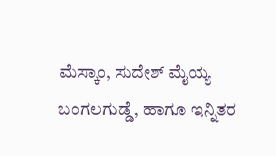ಮೆಸ್ಕಾಂ, ಸುದೇಶ್ ಮೈಯ್ಯ ಬಂಗಲಗುಡ್ಡೆ, ಹಾಗೂ ಇನ್ನಿತರ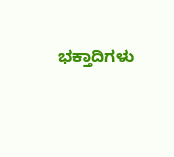ಭಕ್ತಾದಿಗಳು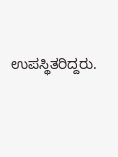ಉಪಸ್ಥಿತರಿದ್ದರು.